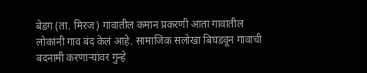बेडग (ता. मिरज) गावातील कमान प्रकरणी आता गावातील लोकांनी गाव बंद केलं आहे. सामाजिक सलोखा बिघडवून गावाची बदनामी करणाऱ्यांवर गुन्हे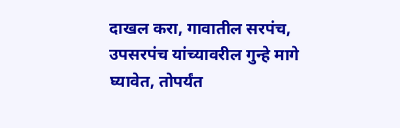दाखल करा, गावातील सरपंच, उपसरपंच यांच्यावरील गुन्हे मागे घ्यावेत, तोपर्यंत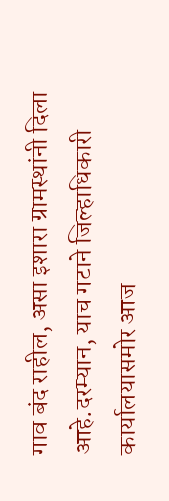गाव बंद राहील, असा इशारा ग्रामस्थांनी दिला आहे.दरम्यान, याच गटाने जिल्हाधिकारी कार्यालयासमोर आज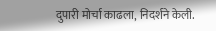दुपारी मोर्चा काढला, निदर्शने केली.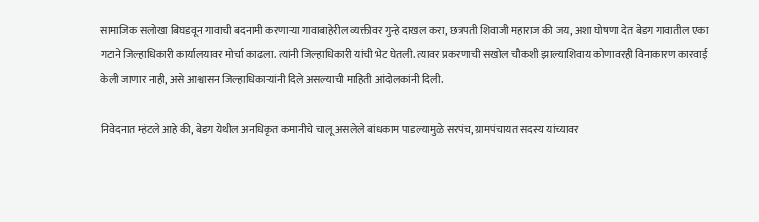सामाजिक सलोखा बिघडवून गावाची बदनामी करणाऱ्या गावाबाहेरील व्यक्तीवर गुन्हे दाखल करा, छत्रपती शिवाजी महाराज की जय, अशा घोषणा देत बेडग गावातील एका गटाने जिल्हाधिकारी कार्यालयावर मोर्चा काढला. त्यांनी जिल्हाधिकारी यांची भेट घेतली. त्यावर प्रकरणाची सखोल चौकशी झाल्याशिवाय कोणावरही विनाकारण कारवाई केली जाणार नाही, असे आश्वासन जिल्हाधिकाऱ्यांनी दिले असल्याची माहिती आंदोलकांनी दिली.

निवेदनात म्हंटले आहे की, बेडग येथील अनधिकृत कमानीचे चालू असलेले बांधकाम पाडल्यामुळे सरपंच, ग्रामपंचायत सदस्य यांच्यावर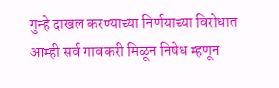गुन्हे दाखल करण्याच्या निर्णयाच्या विरोधात आम्ही सर्व गावकरी मिळून निषेध म्हणून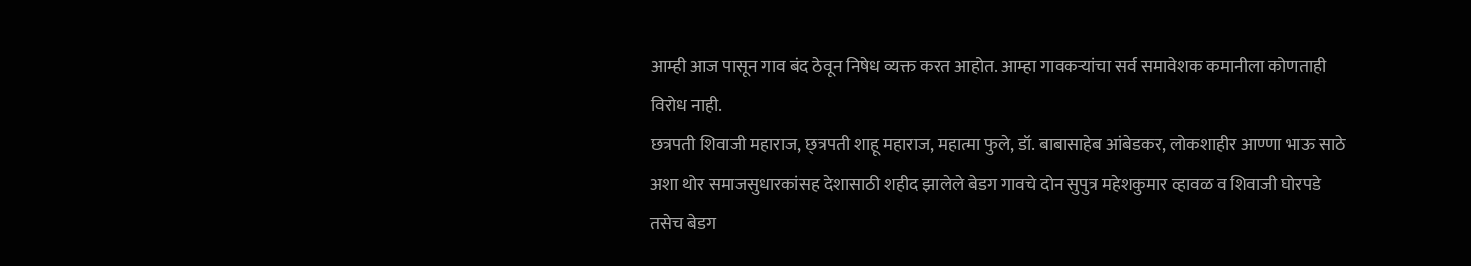आम्ही आज पासून गाव बंद ठेवून निषेध व्यक्त करत आहोत. आम्हा गावकऱ्यांचा सर्व समावेशक कमानीला कोणताही विरोध नाही.
छत्रपती शिवाजी महाराज, छ्त्रपती शाहू महाराज, महात्मा फुले, डॉ. बाबासाहेब आंबेडकर, लोकशाहीर आण्णा भाऊ साठे अशा थोर समाजसुधारकांसह देशासाठी शहीद झालेले बेडग गावचे दोन सुपुत्र महेशकुमार व्हावळ व शिवाजी घोरपडे तसेच बेडग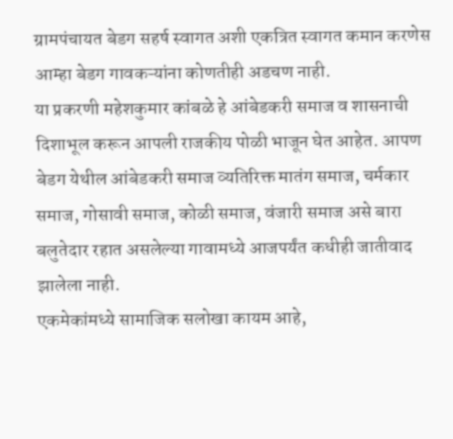ग्रामपंचायत बेडग सहर्ष स्वागत अशी एकत्रित स्वागत कमान करणेस आम्हा बेडग गावकऱ्यांना कोणतीही अडचण नाही.
या प्रकरणी महेशकुमार कांबळे हे आंबेडकरी समाज व शासनाची दिशाभूल करून आपली राजकीय पोळी भाजून घेत आहेत. आपण बेडग येथील आंबेडकरी समाज व्यतिरिक्त मातंग समाज, चर्मकार समाज, गोसावी समाज, कोळी समाज, वंजारी समाज असे बारा बलुतेदार रहात असलेल्या गावामध्ये आजपर्यंत कधीही जातीवाद झालेला नाही.
एकमेकांमध्ये सामाजिक सलोखा कायम आहे,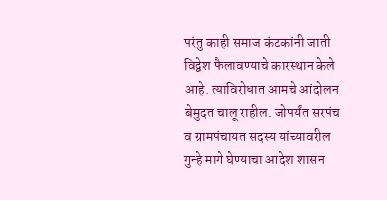परंतु काही समाज कंटकांनी जाती विद्वेश फैलावण्याचे कारस्थान केले आहे. त्याविरोधात आमचे आंदोलन बेमुदत चालू राहील. जोपर्यंत सरपंच व ग्रामपंचायत सदस्य यांच्यावरील गुन्हे मागे घेण्याचा आदेश शासन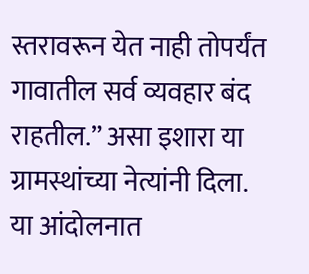स्तरावरून येत नाही तोपर्यंत गावातील सर्व व्यवहार बंद राहतील.” असा इशारा या ग्रामस्थांच्या नेत्यांनी दिला.
या आंदोलनात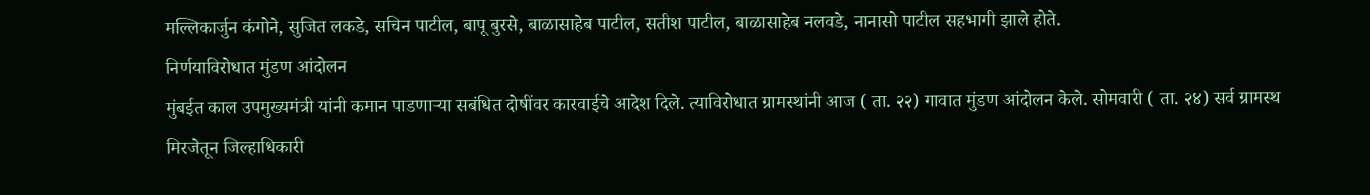मल्लिकार्जुन कंगोने, सुजित लकडे, सचिन पाटील, बापू बुरसे, बाळासाहेब पाटील, सतीश पाटील, बाळासाहेब नलवडे, नानासो पाटील सहभागी झाले होते.
निर्णयाविरोधात मुंडण आंदोलन
मुंबईत काल उपमुख्यमंत्री यांनी कमान पाडणाऱ्या सबंधित दोषींवर कारवाईचे आदेश दिले. त्याविरोधात ग्रामस्थांनी आज ( ता. २२) गावात मुंडण आंदोलन केले. सोमवारी ( ता. २४) सर्व ग्रामस्थ मिरजेतून जिल्हाधिकारी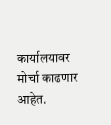कार्यालयावर मोर्चा काढणार आहेत.